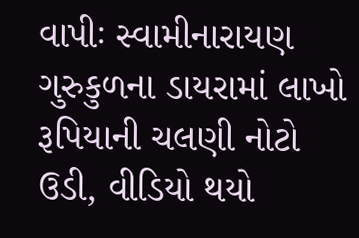વાપીઃ સ્વામીનારાયણ ગુરુકુળના ડાયરામાં લાખો રૂપિયાની ચલણી નોટો ઉડી, વીડિયો થયો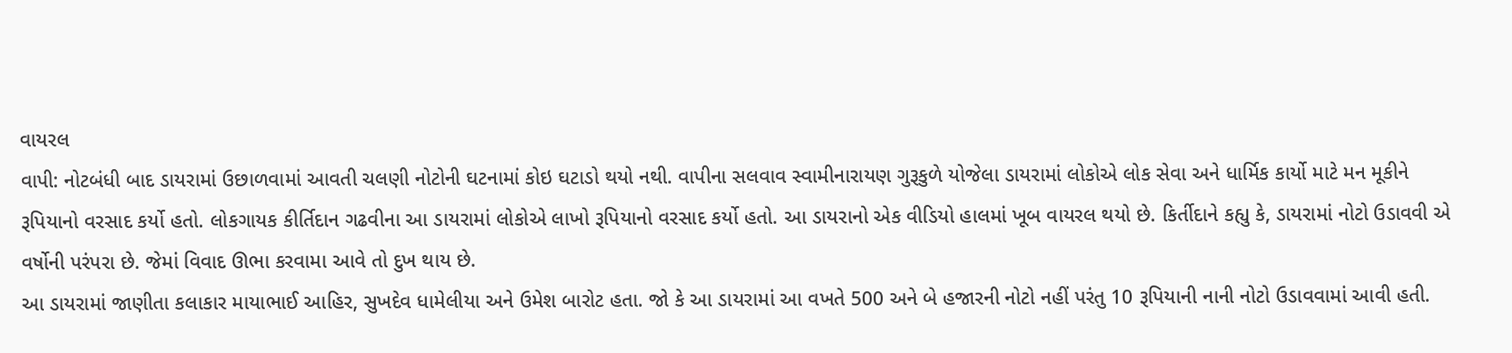વાયરલ
વાપી: નોટબંધી બાદ ડાયરામાં ઉછાળવામાં આવતી ચલણી નોટોની ઘટનામાં કોઇ ઘટાડો થયો નથી. વાપીના સલવાવ સ્વામીનારાયણ ગુરૂકુળે યોજેલા ડાયરામાં લોકોએ લોક સેવા અને ધાર્મિક કાર્યો માટે મન મૂકીને રૂપિયાનો વરસાદ કર્યો હતો. લોકગાયક કીર્તિદાન ગઢવીના આ ડાયરામાં લોકોએ લાખો રૂપિયાનો વરસાદ કર્યો હતો. આ ડાયરાનો એક વીડિયો હાલમાં ખૂબ વાયરલ થયો છે. કિર્તીદાને કહ્યુ કે, ડાયરામાં નોટો ઉડાવવી એ વર્ષોની પરંપરા છે. જેમાં વિવાદ ઊભા કરવામા આવે તો દુખ થાય છે.
આ ડાયરામાં જાણીતા કલાકાર માયાભાઈ આહિર, સુખદેવ ધામેલીયા અને ઉમેશ બારોટ હતા. જો કે આ ડાયરામાં આ વખતે 500 અને બે હજારની નોટો નહીં પરંતુ 10 રૂપિયાની નાની નોટો ઉડાવવામાં આવી હતી.